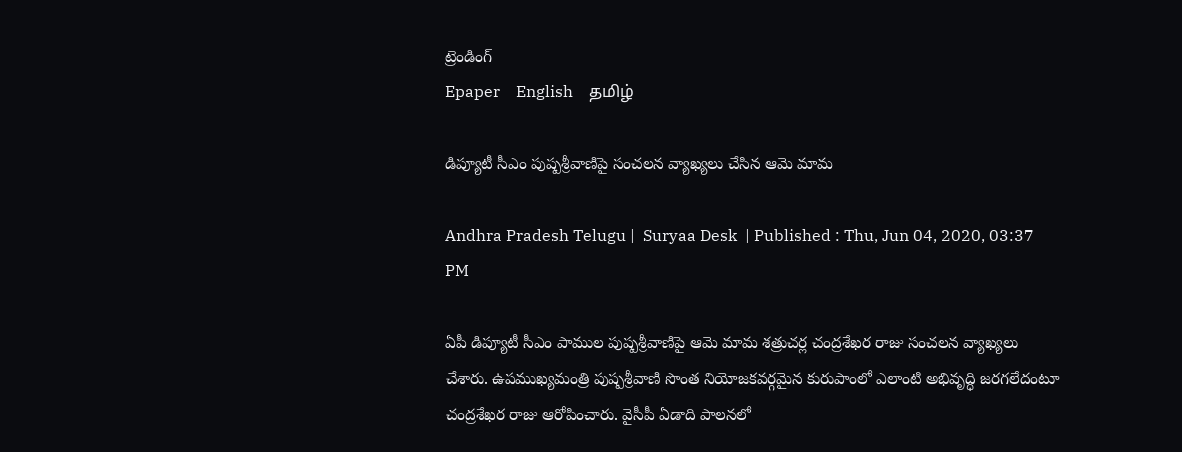ట్రెండింగ్
Epaper    English    தமிழ்

డిప్యూటీ సీఎం పుష్పశ్రీవాణిపై సంచలన వ్యాఖ్యలు చేసిన ఆమె మామ

Andhra Pradesh Telugu |  Suryaa Desk  | Published : Thu, Jun 04, 2020, 03:37 PM

ఏపీ డిప్యూటీ సీఎం పాముల పుష్పశ్రీవాణిపై ఆమె మామ శత్రుచర్ల చంద్రశేఖర రాజు సంచలన వ్యాఖ్యలు చేశారు. ఉపముఖ్యమంత్రి పుష్పశ్రీవాణి సొంత నియోజకవర్గమైన కురుపాంలో ఎలాంటి అభివృద్ధి జరగలేదంటూ చంద్రశేఖర రాజు ఆరోపించారు. వైసీపీ ఏడాది పాలనలో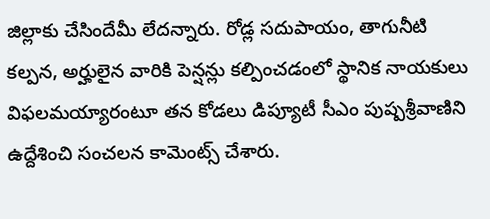జిల్లాకు చేసిందేమీ లేదన్నారు. రోడ్ల సదుపాయం, తాగునీటి కల్పన, అర్హులైన వారికి పెన్షన్లు కల్పించడంలో స్థానిక నాయకులు విఫలమయ్యారంటూ తన కోడలు డిప్యూటీ సీఎం పుష్పశ్రీవాణిని ఉద్దేశించి సంచలన కామెంట్స్ చేశారు.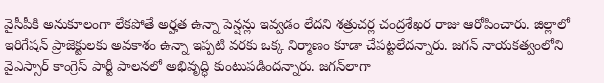వైసీపీకి అనుకూలంగా లేకపోతే అర్హత ఉన్నా పెన్షన్లు ఇవ్వడం లేదని శత్రుచర్ల చంద్రశేఖర రాజు ఆరోపించారు. జిల్లాలో ఇరిగేషన్ ప్రాజెక్టులకు అవకాశం ఉన్నా ఇప్పటి వరకు ఒక్క నిర్మాణం కూడా చేపట్టలేదన్నారు. జగన్ నాయకత్వంలోని వైఎస్సార్ కాంగ్రెస్ పార్టీ పాలనలో అభివృద్ధి కుంటుపడిందన్నారు. జగన్‌లాగా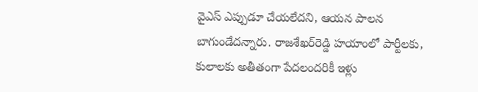వైఎస్ ఎప్పుడూ చేయలేదని, ఆయన పాలన బాగుండేదన్నారు. రాజశేఖర్‌రెడ్డి హయాంలో పార్టీలకు, కులాలకు అతీతంగా పేదలందరికీ ఇళ్లు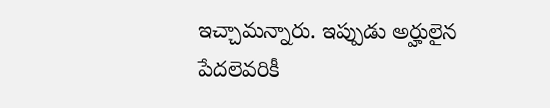ఇచ్చామన్నారు. ఇప్పుడు అర్హులైన పేదలెవరికీ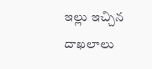ఇల్లు ఇచ్చిన దాఖలాలు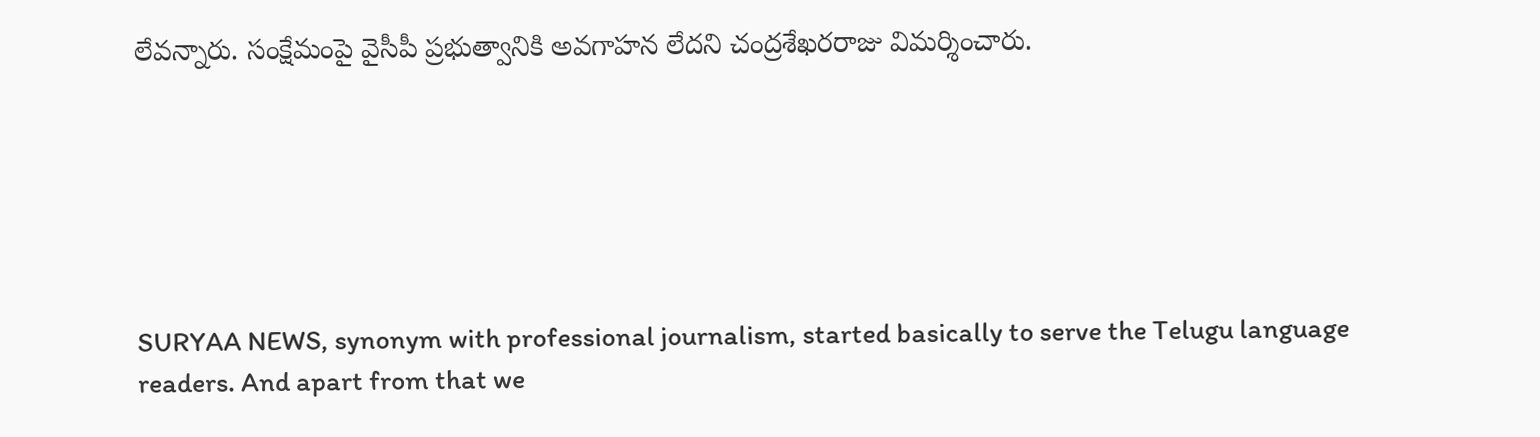లేవన్నారు. సంక్షేమంపై వైసీపీ ప్రభుత్వానికి అవగాహన లేదని చంద్రశేఖరరాజు విమర్శించారు.






SURYAA NEWS, synonym with professional journalism, started basically to serve the Telugu language readers. And apart from that we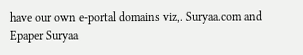have our own e-portal domains viz,. Suryaa.com and Epaper Suryaa